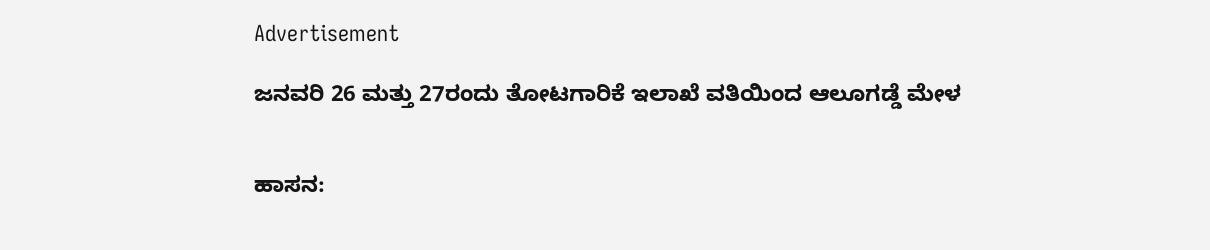Advertisement

ಜನವರಿ 26 ಮತ್ತು 27ರಂದು ತೋಟಗಾರಿಕೆ ಇಲಾಖೆ ವತಿಯಿಂದ ಆಲೂಗಡ್ಡೆ ಮೇಳ


ಹಾಸನ: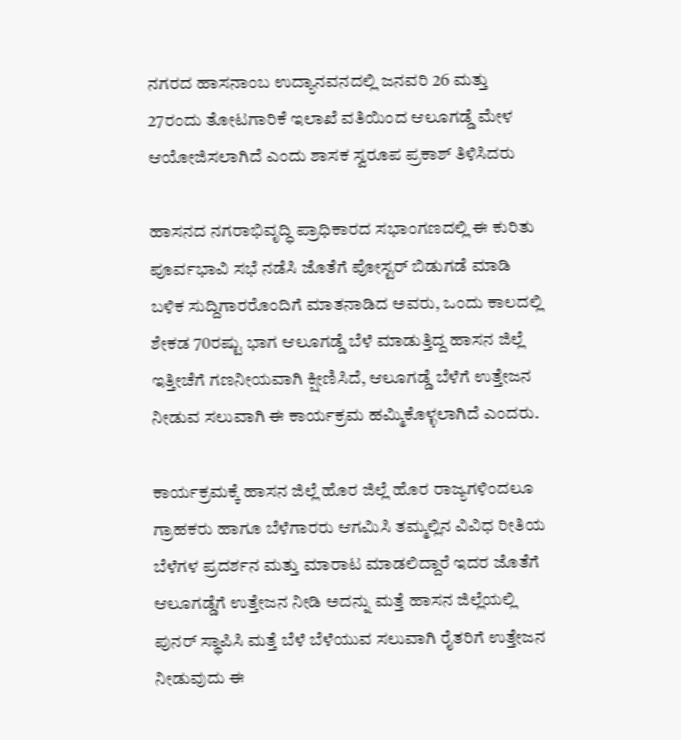ನಗರದ ಹಾಸನಾಂಬ ಉದ್ಯಾನವನದಲ್ಲಿ ಜನವರಿ 26 ಮತ್ತು 27ರಂದು ತೋಟಗಾರಿಕೆ ಇಲಾಖೆ ವತಿಯಿಂದ ಆಲೂಗಡ್ಡೆ ಮೇಳ ಆಯೋಜಿಸಲಾಗಿದೆ ಎಂದು ಶಾಸಕ ಸ್ವರೂಪ ಪ್ರಕಾಶ್ ತಿಳಿಸಿದರು

ಹಾಸನದ ನಗರಾಭಿವೃದ್ಧಿ ಪ್ರಾಧಿಕಾರದ ಸಭಾಂಗಣದಲ್ಲಿ ಈ ಕುರಿತು ಪೂರ್ವಭಾವಿ ಸಭೆ ನಡೆಸಿ ಜೊತೆಗೆ ಪೋಸ್ಟರ್ ಬಿಡುಗಡೆ ಮಾಡಿ ಬಳಿಕ ಸುದ್ದಿಗಾರರೊಂದಿಗೆ ಮಾತನಾಡಿದ ಅವರು, ಒಂದು ಕಾಲದಲ್ಲಿ ಶೇಕಡ 70ರಷ್ಟು ಭಾಗ ಆಲೂಗಡ್ಡೆ ಬೆಳೆ ಮಾಡುತ್ತಿದ್ದ ಹಾಸನ ಜಿಲ್ಲೆ ಇತ್ತೀಚೆಗೆ ಗಣನೀಯವಾಗಿ ಕ್ಷೀಣಿಸಿದೆ, ಆಲೂಗಡ್ಡೆ ಬೆಳೆಗೆ ಉತ್ತೇಜನ ನೀಡುವ ಸಲುವಾಗಿ ಈ ಕಾರ್ಯಕ್ರಮ ಹಮ್ಮಿಕೊಳ್ಳಲಾಗಿದೆ ಎಂದರು.

ಕಾರ್ಯಕ್ರಮಕ್ಕೆ ಹಾಸನ ಜಿಲ್ಲೆ ಹೊರ ಜಿಲ್ಲೆ ಹೊರ ರಾಜ್ಯಗಳಿಂದಲೂ ಗ್ರಾಹಕರು ಹಾಗೂ ಬೆಳೆಗಾರರು ಆಗಮಿಸಿ ತಮ್ಮಲ್ಲಿನ ವಿವಿಧ ರೀತಿಯ ಬೆಳೆಗಳ ಪ್ರದರ್ಶನ ಮತ್ತು ಮಾರಾಟ ಮಾಡಲಿದ್ದಾರೆ ಇದರ ಜೊತೆಗೆ ಆಲೂಗಡ್ಡೆಗೆ ಉತ್ತೇಜನ ನೀಡಿ ಅದನ್ನು ಮತ್ತೆ ಹಾಸನ ಜಿಲ್ಲೆಯಲ್ಲಿ ಪುನರ್ ಸ್ಥಾಪಿಸಿ ಮತ್ತೆ ಬೆಳೆ ಬೆಳೆಯುವ ಸಲುವಾಗಿ ರೈತರಿಗೆ ಉತ್ತೇಜನ ನೀಡುವುದು ಈ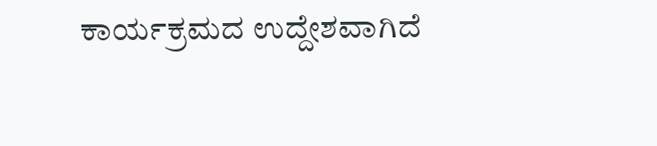ಕಾರ್ಯಕ್ರಮದ ಉದ್ದೇಶವಾಗಿದೆ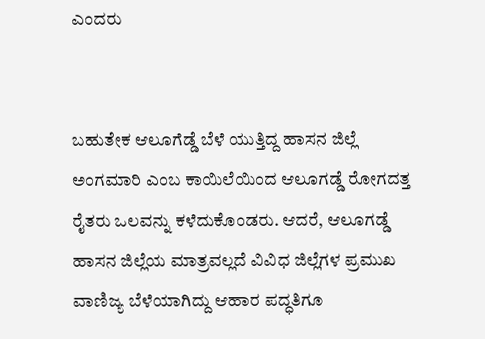ಎಂದರು


ಬಹುತೇಕ ಆಲೂಗೆಡ್ಡೆ ಬೆಳೆ ಯುತ್ತಿದ್ದ ಹಾಸನ ಜಿಲ್ಲೆ ಅಂಗಮಾರಿ ಎಂಬ ಕಾಯಿಲೆಯಿಂದ ಆಲೂಗಡ್ಡೆ ರೋಗದತ್ತ ರೈತರು ಒಲವನ್ನು ಕಳೆದುಕೊಂಡರು. ಆದರೆ, ಆಲೂಗಡ್ಡೆ ಹಾಸನ ಜಿಲ್ಲೆಯ ಮಾತ್ರವಲ್ಲದೆ ವಿವಿಧ ಜಿಲ್ಲೆಗಳ ಪ್ರಮುಖ ವಾಣಿಜ್ಯ ಬೆಳೆಯಾಗಿದ್ದು ಆಹಾರ ಪದ್ಧತಿಗೂ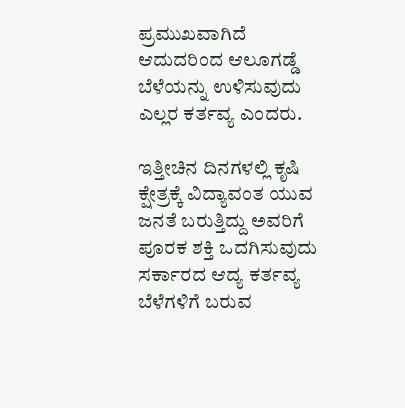ಪ್ರಮುಖವಾಗಿದೆ ಆದುದರಿಂದ ಆಲೂಗಡ್ಡೆ ಬೆಳೆಯನ್ನು ಉಳಿಸುವುದು ಎಲ್ಲರ ಕರ್ತವ್ಯ ಎಂದರು.

ಇತ್ತೀಚಿನ ದಿನಗಳಲ್ಲಿ ಕೃಷಿ ಕ್ಷೇತ್ರಕ್ಕೆ ವಿದ್ಯಾವಂತ ಯುವ ಜನತೆ ಬರುತ್ತಿದ್ದು ಅವರಿಗೆ ಪೂರಕ ಶಕ್ತಿ ಒದಗಿಸುವುದು ಸರ್ಕಾರದ ಆದ್ಯ ಕರ್ತವ್ಯ ಬೆಳೆಗಳಿಗೆ ಬರುವ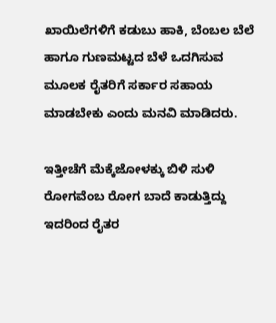ಖಾಯಿಲೆಗಳಿಗೆ ಕಡುಬು ಹಾಕಿ, ಬೆಂಬಲ ಬೆಲೆ ಹಾಗೂ ಗುಣಮಟ್ಟದ ಬೆಳೆ ಒದಗಿಸುವ ಮೂಲಕ ರೈತರಿಗೆ ಸರ್ಕಾರ ಸಹಾಯ ಮಾಡಬೇಕು ಎಂದು ಮನವಿ ಮಾಡಿದರು.

ಇತ್ತೀಚೆಗೆ ಮೆಕ್ಕೆಜೋಳಕ್ಕು ಬಿಳಿ ಸುಳಿ ರೋಗವೆಂಬ ರೋಗ ಬಾದೆ ಕಾಡುತ್ತಿದ್ದು ಇದರಿಂದ ರೈತರ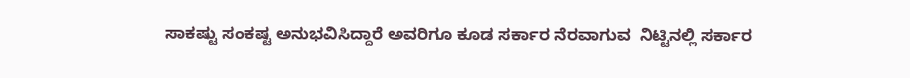ಸಾಕಷ್ಟು ಸಂಕಷ್ಟ ಅನುಭವಿಸಿದ್ದಾರೆ ಅವರಿಗೂ ಕೂಡ ಸರ್ಕಾರ ನೆರವಾಗುವ  ನಿಟ್ಟಿನಲ್ಲಿ ಸರ್ಕಾರ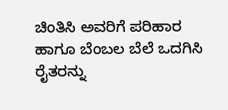ಚಿಂತಿಸಿ ಅವರಿಗೆ ಪರಿಹಾರ ಹಾಗೂ ಬೆಂಬಲ ಬೆಲೆ ಒದಗಿಸಿ ರೈತರನ್ನು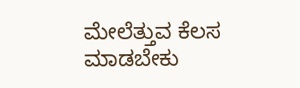ಮೇಲೆತ್ತುವ ಕೆಲಸ ಮಾಡಬೇಕು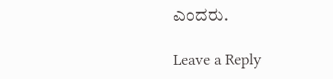ಎಂದರು.

Leave a Reply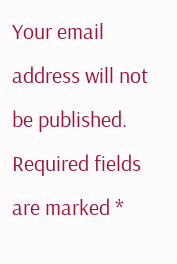Your email address will not be published. Required fields are marked *